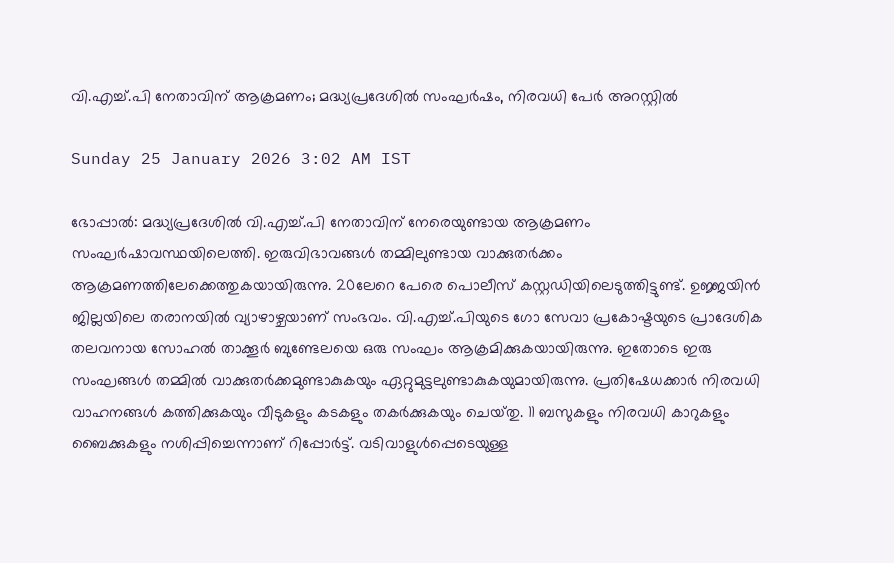വി.എച്ച്.പി നേതാവിന് ആക്രമണം; മദ്ധ്യപ്രദേശിൽ സംഘർഷം, നിരവധി പേർ അറസ്റ്റിൽ

Sunday 25 January 2026 3:02 AM IST

ഭോപ്പാൽ: മദ്ധ്യപ്രദേശിൽ വി.എച്ച്.പി നേതാവിന് നേരെയുണ്ടായ ആക്രമണം സംഘർഷാവസ്ഥയിലെത്തി. ഇരുവിഭാവങ്ങൾ തമ്മിലുണ്ടായ വാക്കുതർക്കം ആക്രമണത്തിലേക്കെത്തുകയായിരുന്നു. 20ലേറെ പേരെ പൊലീസ് കസ്റ്റഡിയിലെടുത്തിട്ടുണ്ട്. ഉജ്ജയിൻ ജില്ലയിലെ തരാനയിൽ വ്യാഴാഴ്ചയാണ് സംഭവം. വി.എച്ച്.പിയുടെ ഗോ സേവാ പ്രകോഷ്ടയുടെ പ്രാദേശിക തലവനായ സോഹൽ താക്കൂർ ബുണ്ടേലയെ ഒരു സംഘം ആക്രമിക്കുകയായിരുന്നു. ഇതോടെ ഇരു സംഘങ്ങൾ തമ്മിൽ വാക്കുതർക്കമുണ്ടാകുകയും ഏറ്റുമുട്ടലുണ്ടാകുകയുമായിരുന്നു. പ്രതിഷേധക്കാർ നിരവധി വാഹനങ്ങൾ കത്തിക്കുകയും വീടുകളും കടകളും തകർക്കുകയും ചെയ്‌തു. 11 ബസുകളും നിരവധി കാറുകളും ബൈക്കുകളും നശിപ്പിച്ചെന്നാണ് റിപ്പോർട്ട്. വടിവാളുൾപ്പെടെയുള്ള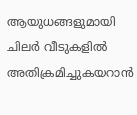ആയുധങ്ങളുമായി ചിലർ വീടുകളിൽ അതിക്രമിച്ചുകയറാൻ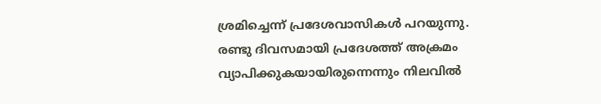ശ്രമിച്ചെന്ന് പ്രദേശവാസികൾ പറയുന്നു. രണ്ടു ദിവസമായി പ്രദേശത്ത് അക്രമം വ്യാപിക്കുകയായിരുന്നെന്നും നിലവിൽ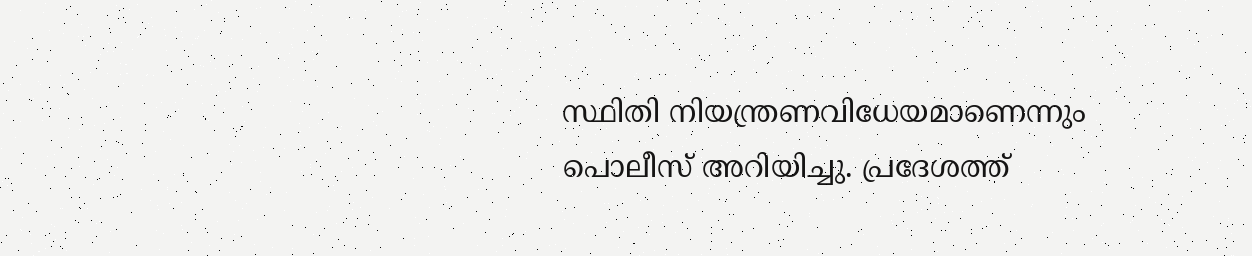സ്ഥിതി നിയന്ത്രണവിധേയമാണെന്നും പൊലീസ് അറിയിച്ചു. പ്രദേശത്ത്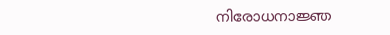നിരോധനാജ്ഞ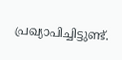പ്രഖ്യാപിച്ചിട്ടുണ്ട്.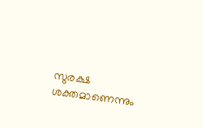സുരക്ഷ ശക്തമാണെന്നും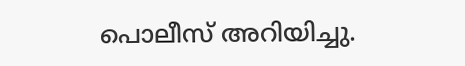പൊലീസ് അറിയിച്ചു.